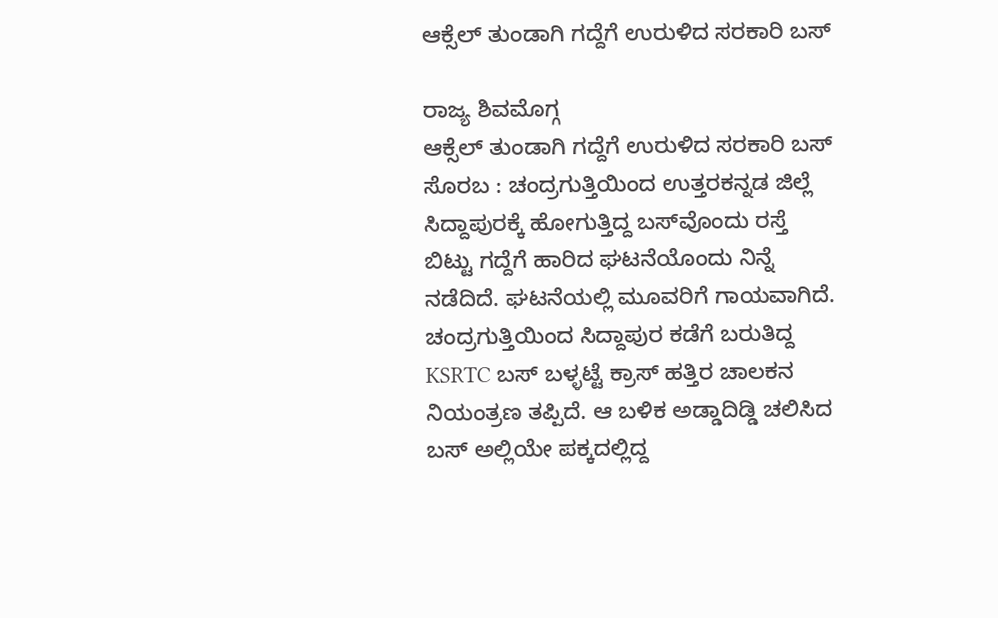ಆಕ್ಸೆಲ್ ತುಂಡಾಗಿ ಗದ್ದೆಗೆ ಉರುಳಿದ ‌ಸರಕಾರಿ ಬಸ್

ರಾಜ್ಯ ಶಿವಮೊಗ್ಗ
ಆಕ್ಸೆಲ್ ತುಂಡಾಗಿ ಗದ್ದೆಗೆ ಉರುಳಿದ ‌ಸರಕಾರಿ ಬಸ್
ಸೊರಬ : ಚಂದ್ರಗುತ್ತಿಯಿಂದ ಉತ್ತರಕನ್ನಡ ಜಿಲ್ಲೆ ಸಿದ್ದಾಪುರಕ್ಕೆ ಹೋಗುತ್ತಿದ್ದ ಬಸ್‌ವೊಂದು ರಸ್ತೆ ಬಿಟ್ಟು ಗದ್ದೆಗೆ ಹಾರಿದ ಘಟನೆಯೊಂದು ನಿನ್ನೆ ನಡೆದಿದೆ. ಘಟನೆಯಲ್ಲಿ ಮೂವರಿಗೆ ಗಾಯವಾಗಿದೆ.
ಚಂದ್ರಗುತ್ತಿಯಿಂದ ಸಿದ್ದಾಪುರ ಕಡೆಗೆ ಬರುತಿದ್ದ KSRTC ಬಸ್ ಬಳ್ಳಟ್ಟೆ ಕ್ರಾಸ್ ಹತ್ತಿರ ಚಾಲಕನ ನಿಯಂತ್ರಣ ತಪ್ಪಿದೆ. ಆ ಬಳಿಕ ಅಡ್ಡಾದಿಡ್ಡಿ ಚಲಿಸಿದ ಬಸ್‌ ಅಲ್ಲಿಯೇ ಪಕ್ಕದಲ್ಲಿದ್ದ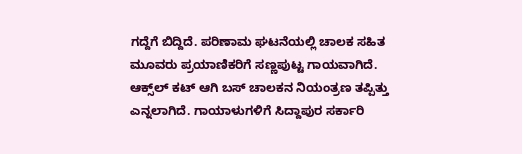ಗದ್ದೆಗೆ ಬಿದ್ದಿದೆ. ಪರಿಣಾಮ ಘಟನೆಯಲ್ಲಿ ಚಾಲಕ ಸಹಿತ ಮೂವರು ಪ್ರಯಾಣಿಕರಿಗೆ ಸಣ್ಣಪುಟ್ಟ ಗಾಯವಾಗಿದೆ.
ಆಕ್ಸ್‌ಲ್‌ ಕಟ್‌ ಆಗಿ ಬಸ್‌ ಚಾಲಕನ ನಿಯಂತ್ರಣ ತಪ್ಪಿತ್ತು ಎನ್ನಲಾಗಿದೆ. ಗಾಯಾಳುಗಳಿಗೆ ಸಿದ್ದಾಪುರ ಸರ್ಕಾರಿ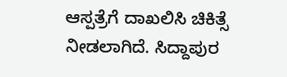ಆಸ್ಪತ್ರೆಗೆ ದಾಖಲಿಸಿ ಚಿಕಿತ್ಸೆ ನೀಡಲಾಗಿದೆ. ಸಿದ್ದಾಪುರ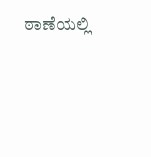ಠಾಣೆಯಲ್ಲಿ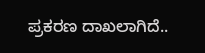ಪ್ರಕರಣ ದಾಖಲಾಗಿದೆ..